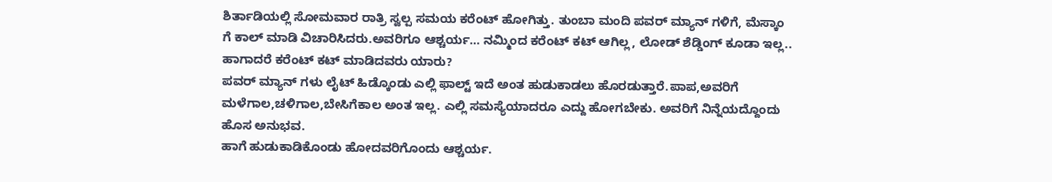ಶಿರ್ತಾಡಿಯಲ್ಲಿ ಸೋಮವಾರ ರಾತ್ರಿ ಸ್ವಲ್ಪ ಸಮಯ ಕರೆಂಟ್ ಹೋಗಿತ್ತು. ತುಂಬಾ ಮಂದಿ ಪವರ್ ಮ್ಯಾನ್ ಗಳಿಗೆ, ಮೆಸ್ಕಾಂ ಗೆ ಕಾಲ್ ಮಾಡಿ ವಿಚಾರಿಸಿದರು.ಅವರಿಗೂ ಆಶ್ಚರ್ಯ… ನಮ್ಮಿಂದ ಕರೆಂಟ್ ಕಟ್ ಆಗಿಲ್ಲ, ಲೋಡ್ ಶೆಡ್ಡಿಂಗ್ ಕೂಡಾ ಇಲ್ಲ.. ಹಾಗಾದರೆ ಕರೆಂಟ್ ಕಟ್ ಮಾಡಿದವರು ಯಾರು?
ಪವರ್ ಮ್ಯಾನ್ ಗಳು ಲೈಟ್ ಹಿಡ್ಕೊಂಡು ಎಲ್ಲಿ ಫಾಲ್ಟ್ ಇದೆ ಅಂತ ಹುಡುಕಾಡಲು ಹೊರಡುತ್ತಾರೆ.ಪಾಪ,ಅವರಿಗೆ ಮಳೆಗಾಲ,ಚಳಿಗಾಲ,ಬೇಸಿಗೆಕಾಲ ಅಂತ ಇಲ್ಲ. ಎಲ್ಲಿ ಸಮಸ್ಯೆಯಾದರೂ ಎದ್ದು ಹೋಗಬೇಕು. ಅವರಿಗೆ ನಿನ್ನೆಯದ್ದೊಂದು ಹೊಸ ಅನುಭವ.
ಹಾಗೆ ಹುಡುಕಾಡಿಕೊಂಡು ಹೋದವರಿಗೊಂದು ಆಶ್ಚರ್ಯ.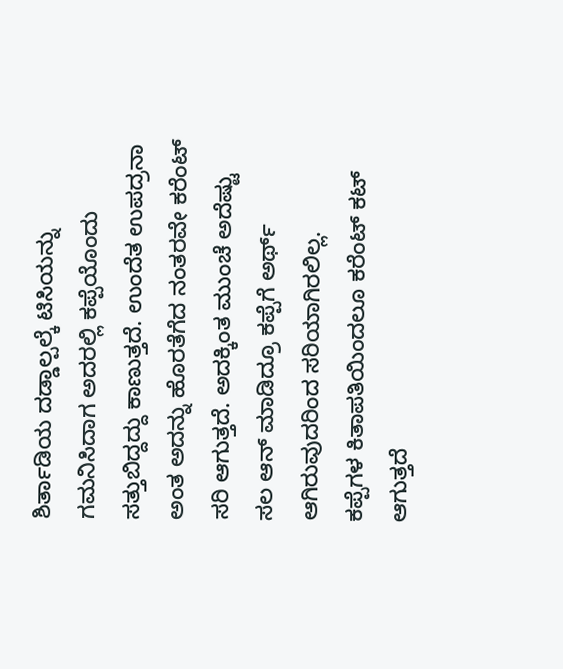ಶಿರ್ತಾಡಿಯ ದಡ್ಡಾಲ್ಪಲ್ಕೆ ಟಿಸಿಯನ್ನು ಗಮನಿಸಿದಾಗ ಅದರಲ್ಲಿ ಕಪ್ಪೆಯೊಂದು ಸತ್ತುಬಿದ್ದದ್ದು ಕಾಣುತ್ತದೆ. ಉಂದೆತ ಉಪದ್ರನಾ ಅಂತ ಅದನ್ನು ಹೊರತೆಗೆದ ನಂತರವೇ ಕರೆಂಟ್ ಸರಿ ಆಗುತ್ತದೆ. ಅದಕ್ಕಿಂತ ಮುಂಚೆ ಅದೆಷ್ಟು ಸಲ ಆನ್ ಮಾಡಿದ್ರೂ ಕಪ್ಪೆಗೆ ಅರ್ಥ್ ಆಗಿರುವುದರಿಂದ ಸರಿಯಾಗಿರಲಿಲ್ಲ.
ಕಪ್ಪೆಗಳ ಕಿತಾಪತಿಯಿಂದಲೂ ಕರೆಂಟ್ ಕಟ್ ಆಗುತ್ತದೆ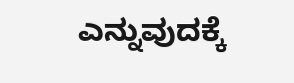ಎನ್ನುವುದಕ್ಕೆ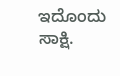ಇದೊಂದು ಸಾಕ್ಷಿ.